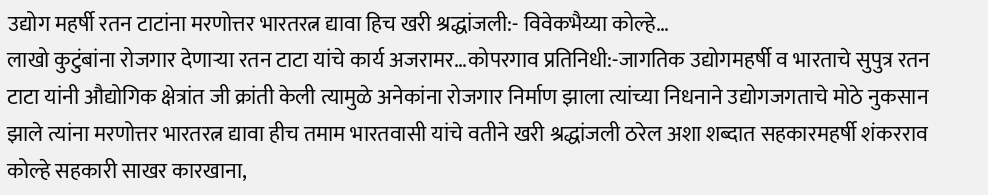उद्योग महर्षी रतन टाटांना मरणोत्तर भारतरत्न द्यावा हिच खरी श्रद्धांजली:- विवेकभैय्या कोल्हे…
लाखो कुटुंबांना रोजगार देणाऱ्या रतन टाटा यांचे कार्य अजरामर…कोपरगाव प्रतिनिधी:-जागतिक उद्योगमहर्षी व भारताचे सुपुत्र रतन टाटा यांनी औद्योगिक क्षेत्रांत जी क्रांती केली त्यामुळे अनेकांना रोजगार निर्माण झाला त्यांच्या निधनाने उद्योगजगताचे मोठे नुकसान झाले त्यांना मरणोत्तर भारतरत्न द्यावा हीच तमाम भारतवासी यांचे वतीने खरी श्रद्धांजली ठरेल अशा शब्दात सहकारमहर्षी शंकरराव कोल्हे सहकारी साखर कारखाना,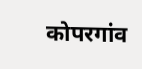कोपरगांव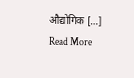औद्योगिक […]
Read More